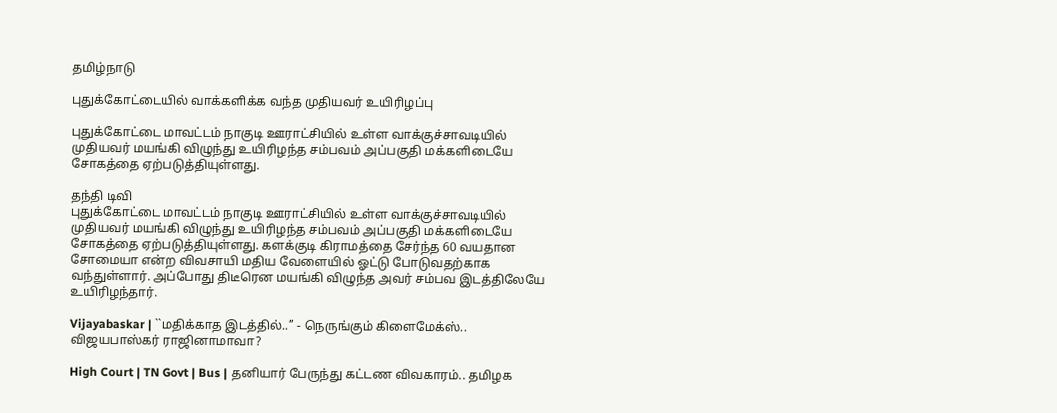தமிழ்நாடு

புதுக்கோட்டையில் வாக்களிக்க வந்த முதியவர் உயிரிழப்பு

புதுக்கோட்டை மாவட்டம் நாகுடி ஊராட்சியில் உள்ள வாக்குச்சாவடியில் முதியவர் மயங்கி விழுந்து உயிரிழந்த சம்பவம் அப்பகுதி மக்களிடையே சோகத்தை ஏற்படுத்தியுள்ளது.

தந்தி டிவி
புதுக்கோட்டை மாவட்டம் நாகுடி ஊராட்சியில் உள்ள வாக்குச்சாவடியில் முதியவர் மயங்கி விழுந்து உயிரிழந்த சம்பவம் அப்பகுதி மக்களிடையே சோகத்தை ஏற்படுத்தியுள்ளது. களக்குடி கிராமத்தை சேர்ந்த 60 வயதான சோமையா என்ற விவசாயி மதிய வேளையில் ஓட்டு போடுவதற்காக வந்துள்ளார். அப்போது திடீரென மயங்கி விழுந்த அவர் சம்பவ இடத்திலேயே உயிரிழந்தார்.

Vijayabaskar | ``மதிக்காத இடத்தில்..’’ - நெருங்கும் கிளைமேக்ஸ்.. விஜயபாஸ்கர் ராஜினாமாவா?

High Court | TN Govt | Bus | தனியார் பேருந்து கட்டண விவகாரம்.. தமிழக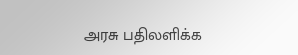அரசு பதிலளிக்க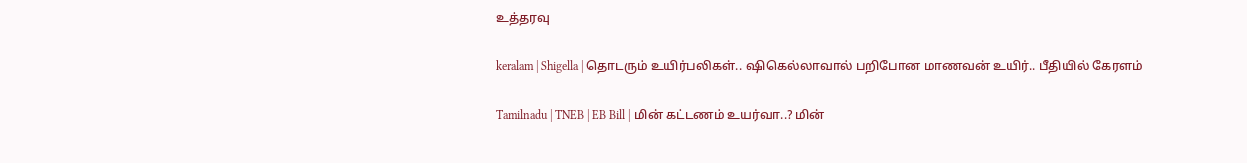உத்தரவு

keralam | Shigella | தொடரும் உயிர்பலிகள்.. ஷிகெல்லாவால் பறிபோன மாணவன் உயிர்.. பீதியில் கேரளம்

Tamilnadu | TNEB | EB Bill | மின் கட்டணம் உயர்வா..? மின்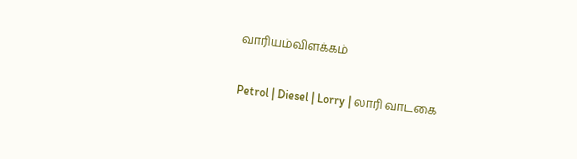வாரியம்விளக்கம்

Petrol | Diesel | Lorry | லாரி வாடகை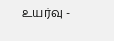உயர்வு -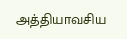அத்தியாவசிய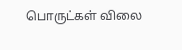பொருட்கள் விலை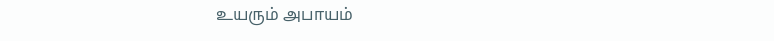உயரும் அபாயம்